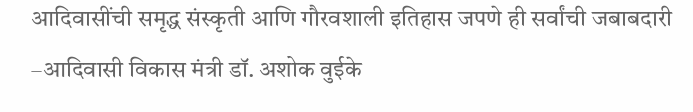आदिवासींची समृद्ध संस्कृती आणि गौरवशाली इतिहास जपणे ही सर्वांची जबाबदारी –आदिवासी विकास मंत्री डॉ. अशोक वुईके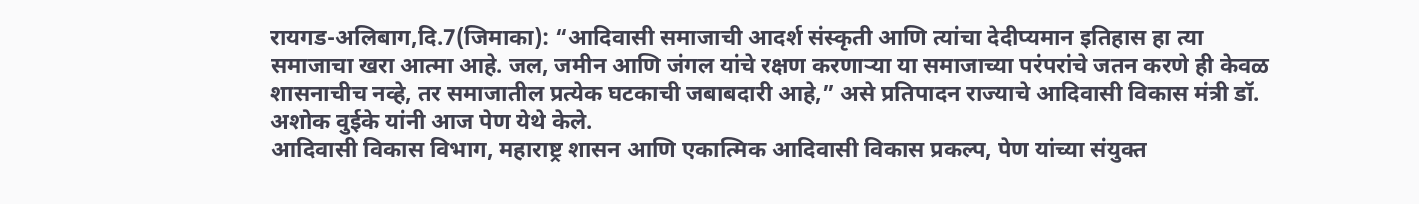रायगड-अलिबाग,दि.7(जिमाका): “आदिवासी समाजाची आदर्श संस्कृती आणि त्यांचा देदीप्यमान इतिहास हा त्या समाजाचा खरा आत्मा आहे. जल, जमीन आणि जंगल यांचे रक्षण करणाऱ्या या समाजाच्या परंपरांचे जतन करणे ही केवळ शासनाचीच नव्हे, तर समाजातील प्रत्येक घटकाची जबाबदारी आहे,” असे प्रतिपादन राज्याचे आदिवासी विकास मंत्री डॉ. अशोक वुईके यांनी आज पेण येथे केले.
आदिवासी विकास विभाग, महाराष्ट्र शासन आणि एकात्मिक आदिवासी विकास प्रकल्प, पेण यांच्या संयुक्त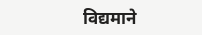विद्यमाने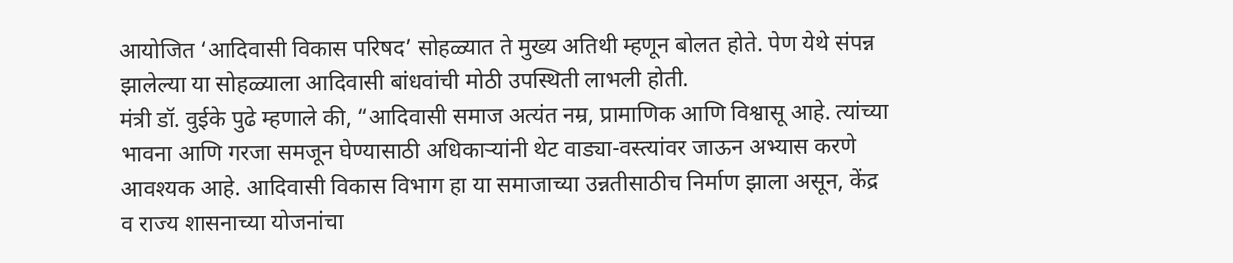आयोजित ‘आदिवासी विकास परिषद’ सोहळ्यात ते मुख्य अतिथी म्हणून बोलत होते. पेण येथे संपन्न झालेल्या या सोहळ्याला आदिवासी बांधवांची मोठी उपस्थिती लाभली होती.
मंत्री डॉ. वुईके पुढे म्हणाले की, “आदिवासी समाज अत्यंत नम्र, प्रामाणिक आणि विश्वासू आहे. त्यांच्या भावना आणि गरजा समजून घेण्यासाठी अधिकाऱ्यांनी थेट वाड्या-वस्त्यांवर जाऊन अभ्यास करणे आवश्यक आहे. आदिवासी विकास विभाग हा या समाजाच्या उन्नतीसाठीच निर्माण झाला असून, केंद्र व राज्य शासनाच्या योजनांचा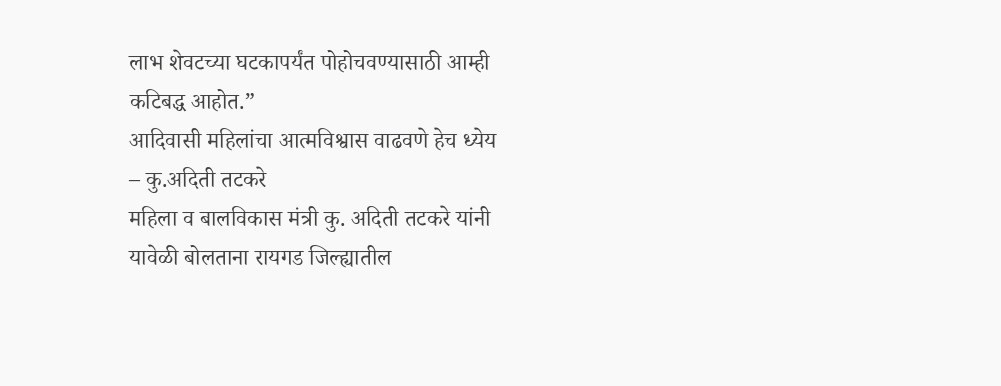लाभ शेवटच्या घटकापर्यंत पोहोचवण्यासाठी आम्ही कटिबद्ध आहोत.”
आदिवासी महिलांचा आत्मविश्वास वाढवणे हेच ध्येय
– कु.अदिती तटकरे
महिला व बालविकास मंत्री कु. अदिती तटकरे यांनी यावेळी बोलताना रायगड जिल्ह्यातील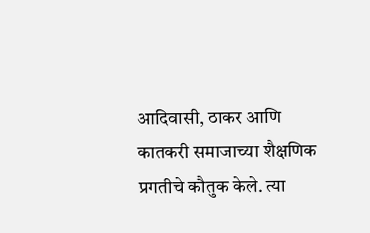आदिवासी, ठाकर आणि कातकरी समाजाच्या शैक्षणिक प्रगतीचे कौतुक केले. त्या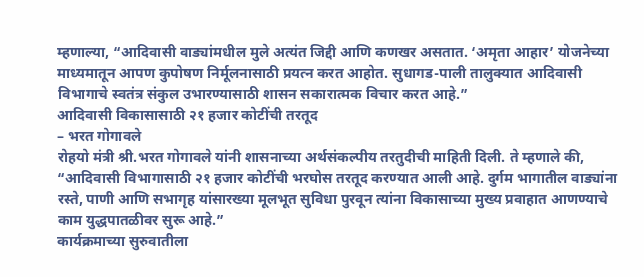म्हणाल्या, “आदिवासी वाड्यांमधील मुले अत्यंत जिद्दी आणि कणखर असतात. ‘अमृता आहार’ योजनेच्या माध्यमातून आपण कुपोषण निर्मूलनासाठी प्रयत्न करत आहोत. सुधागड-पाली तालुक्यात आदिवासी विभागाचे स्वतंत्र संकुल उभारण्यासाठी शासन सकारात्मक विचार करत आहे.”
आदिवासी विकासासाठी २१ हजार कोटींची तरतूद
– भरत गोगावले
रोहयो मंत्री श्री.भरत गोगावले यांनी शासनाच्या अर्थसंकल्पीय तरतुदीची माहिती दिली. ते म्हणाले की, “आदिवासी विभागासाठी २१ हजार कोटींची भरघोस तरतूद करण्यात आली आहे. दुर्गम भागातील वाड्यांना रस्ते, पाणी आणि सभागृह यांसारख्या मूलभूत सुविधा पुरवून त्यांना विकासाच्या मुख्य प्रवाहात आणण्याचे काम युद्धपातळीवर सुरू आहे.”
कार्यक्रमाच्या सुरुवातीला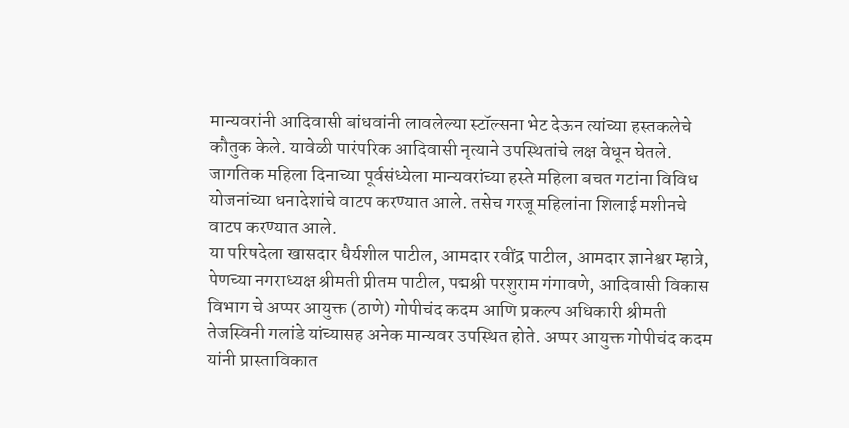मान्यवरांनी आदिवासी बांधवांनी लावलेल्या स्टॉल्सना भेट देऊन त्यांच्या हस्तकलेचे कौतुक केले. यावेळी पारंपरिक आदिवासी नृत्याने उपस्थितांचे लक्ष वेधून घेतले.
जागतिक महिला दिनाच्या पूर्वसंध्येला मान्यवरांच्या हस्ते महिला बचत गटांना विविध योजनांच्या धनादेशांचे वाटप करण्यात आले. तसेच गरजू महिलांना शिलाई मशीनचे वाटप करण्यात आले.
या परिषदेला खासदार धैर्यशील पाटील, आमदार रवींद्र पाटील, आमदार ज्ञानेश्वर म्हात्रे, पेणच्या नगराध्यक्ष श्रीमती प्रीतम पाटील, पद्मश्री परशुराम गंगावणे, आदिवासी विकास विभाग चे अप्पर आयुक्त (ठाणे) गोपीचंद कदम आणि प्रकल्प अधिकारी श्रीमती तेजस्विनी गलांडे यांच्यासह अनेक मान्यवर उपस्थित होते. अप्पर आयुक्त गोपीचंद कदम यांनी प्रास्ताविकात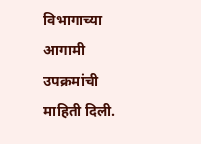विभागाच्या आगामी उपक्रमांची माहिती दिली.